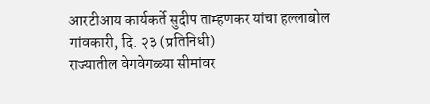आरटीआय कार्यकर्ते सुदीप ताम्हणकर यांचा हल्लाबोल
गांवकारी, दि. २३ (प्रतिनिधी)
राज्यातील वेगवेगळ्या सीमांवर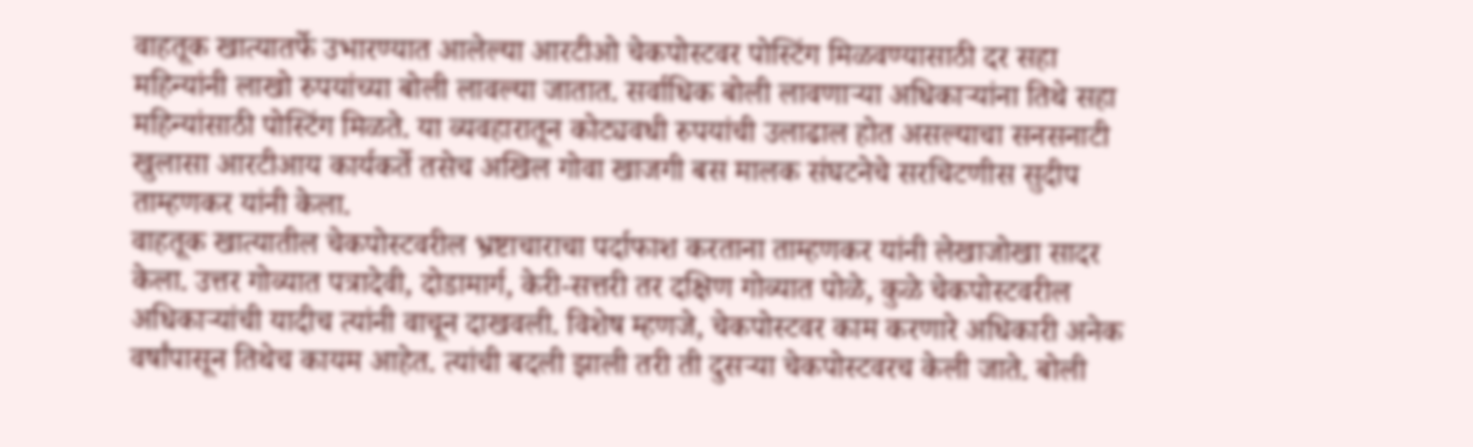वाहतूक खात्यातर्फे उभारण्यात आलेल्या आरटीओ चेकपोस्टवर पोस्टिंग मिळवण्यासाठी दर सहा महिन्यांनी लाखो रुपयांच्या बोली लावल्या जातात. सर्वाधिक बोली लावणाऱ्या अधिकाऱ्यांना तिथे सहा महिन्यांसाठी पोस्टिंग मिळते. या व्यवहारातून कोट्यवधी रुपयांची उलाढाल होत असल्याचा सनसनाटी खुलासा आरटीआय कार्यकर्ते तसेच अखिल गोवा खाजगी बस मालक संघटनेचे सरचिटणीस सुदीप ताम्हणकर यांनी केला.
वाहतूक खात्यातील चेकपोस्टवरील भ्रष्टाचाराचा पर्दाफाश करताना ताम्हणकर यांनी लेखाजोखा सादर केला. उत्तर गोव्यात पत्रादेवी, दोडामार्ग, केरी-सत्तरी तर दक्षिण गोव्यात पोळे, कुळे चेकपोस्टवरील अधिकाऱ्यांची यादीच त्यांनी वाचून दाखवली. विशेष म्हणजे, चेकपोस्टवर काम करणारे अधिकारी अनेक वर्षांपासून तिथेच कायम आहेत. त्यांची बदली झाली तरी ती दुसऱ्या चेकपोस्टवरच केली जाते. बोली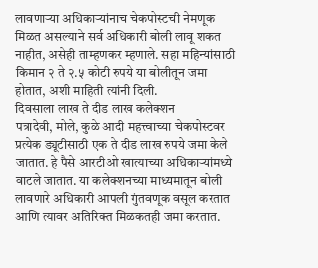लावणाऱ्या अधिकाऱ्यांनाच चेकपोस्टची नेमणूक मिळत असल्याने सर्व अधिकारी बोली लावू शकत नाहीत, असेही ताम्हणकर म्हणाले. सहा महिन्यांसाठी किमान २ ते २.५ कोटी रुपये या बोलीतून जमा होतात, अशी माहिती त्यांनी दिली.
दिवसाला लाख ते दीड लाख कलेक्शन
पत्रादेवी, मोले, कुळे आदी महत्त्वाच्या चेकपोस्टवर प्रत्येक ड्यूटीसाठी एक ते दीड लाख रुपये जमा केले जातात. हे पैसे आरटीओ खात्याच्या अधिकाऱ्यांमध्ये वाटले जातात. या कलेक्शनच्या माध्यमातून बोली लावणारे अधिकारी आपली गुंतवणूक वसूल करतात आणि त्यावर अतिरिक्त मिळकतही जमा करतात.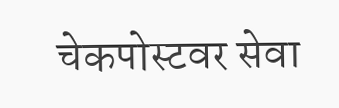चेकपोस्टवर सेवा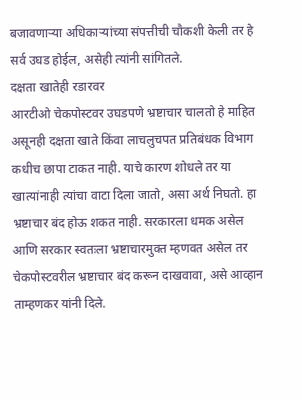बजावणाऱ्या अधिकाऱ्यांच्या संपत्तीची चौकशी केली तर हे सर्व उघड होईल, असेही त्यांनी सांगितले.
दक्षता खातेही रडारवर
आरटीओ चेकपोस्टवर उघडपणे भ्रष्टाचार चालतो हे माहित असूनही दक्षता खाते किंवा लाचलुचपत प्रतिबंधक विभाग कधीच छापा टाकत नाही. याचे कारण शोधले तर या खात्यांनाही त्यांचा वाटा दिला जातो, असा अर्थ निघतो. हा भ्रष्टाचार बंद होऊ शकत नाही. सरकारला धमक असेल आणि सरकार स्वतःला भ्रष्टाचारमुक्त म्हणवत असेल तर चेकपोस्टवरील भ्रष्टाचार बंद करून दाखवावा, असे आव्हान ताम्हणकर यांनी दिले.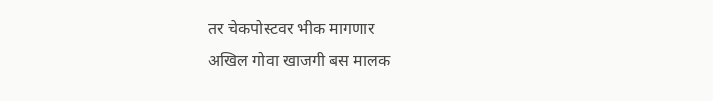तर चेकपोस्टवर भीक मागणार
अखिल गोवा खाजगी बस मालक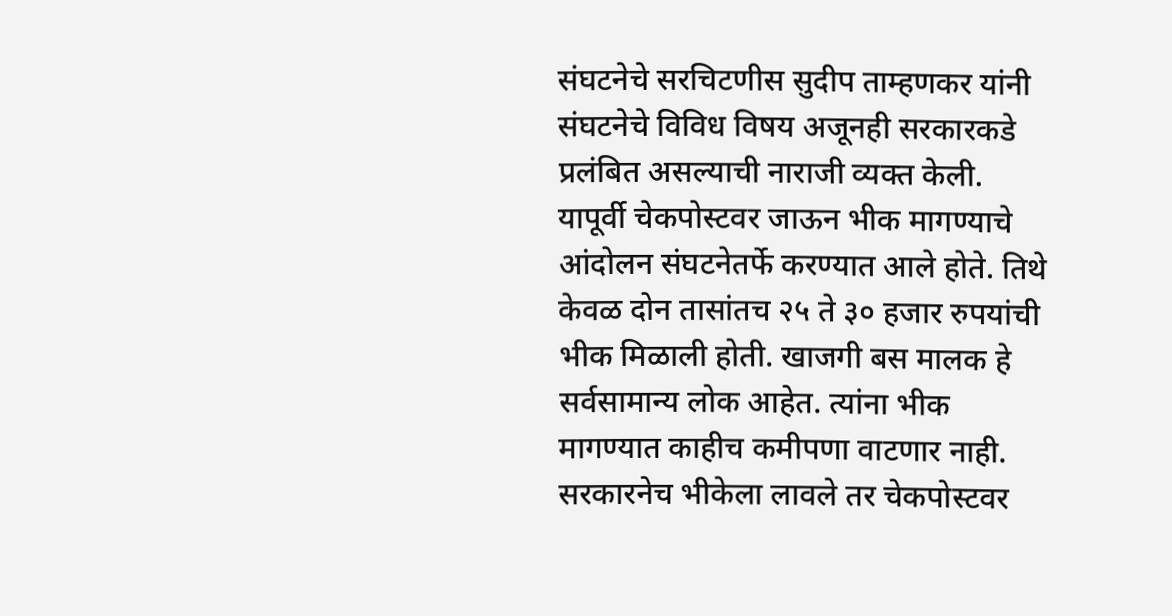संघटनेचे सरचिटणीस सुदीप ताम्हणकर यांनी संघटनेचे विविध विषय अजूनही सरकारकडे प्रलंबित असल्याची नाराजी व्यक्त केली. यापूर्वी चेकपोस्टवर जाऊन भीक मागण्याचे आंदोलन संघटनेतर्फे करण्यात आले होते. तिथे केवळ दोन तासांतच २५ ते ३० हजार रुपयांची भीक मिळाली होती. खाजगी बस मालक हे सर्वसामान्य लोक आहेत. त्यांना भीक मागण्यात काहीच कमीपणा वाटणार नाही. सरकारनेच भीकेला लावले तर चेकपोस्टवर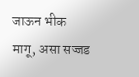जाऊन भीक मागू, असा सज्जड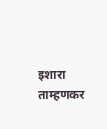इशारा ताम्हणकर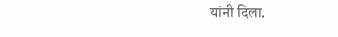यांनी दिला.